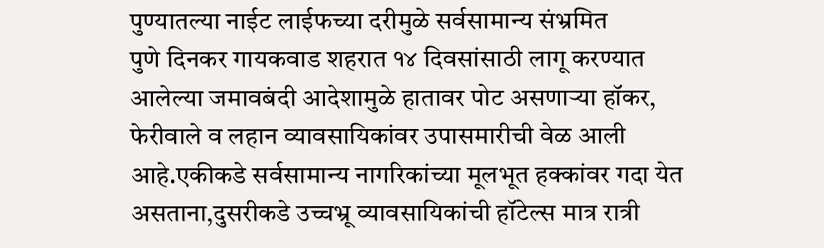पुण्यातल्या नाईट लाईफच्या दरीमुळे सर्वसामान्य संभ्रमित
पुणे दिनकर गायकवाड शहरात १४ दिवसांसाठी लागू करण्यात आलेल्या जमावबंदी आदेशामुळे हातावर पोट असणाऱ्या हॉकर, फेरीवाले व लहान व्यावसायिकांवर उपासमारीची वेळ आली आहे.एकीकडे सर्वसामान्य नागरिकांच्या मूलभूत हक्कांवर गदा येत असताना,दुसरीकडे उच्चभ्रू व्यावसायिकांची हॉटेल्स मात्र रात्री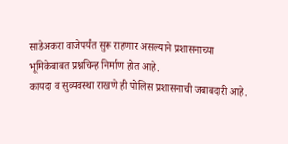साडेअकरा वाजेपर्यंत सुरू राहणार असल्याने प्रशासनाच्या भूमिकेबाबत प्रश्नचिन्ह निर्माण होत आहे.
कायदा व सुव्यवस्था राखणे ही पोलिस प्रशासनाची जबाबदारी आहे.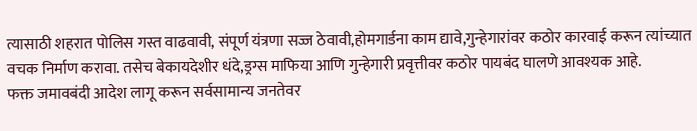त्यासाठी शहरात पोलिस गस्त वाढवावी, संपूर्ण यंत्रणा सज्ज ठेवावी,होमगार्डना काम द्यावे,गुन्हेगारांवर कठोर कारवाई करून त्यांच्यात वचक निर्माण करावा. तसेच बेकायदेशीर धंदे,ड्रग्स माफिया आणि गुन्हेगारी प्रवृत्तीवर कठोर पायबंद घालणे आवश्यक आहे.
फक्त जमावबंदी आदेश लागू करून सर्वसामान्य जनतेवर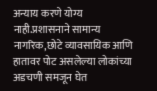अन्याय करणे योग्य नाही.प्रशासनाने सामान्य नागरिक,छोटे व्यावसायिक आणि हातावर पोट असलेल्या लोकांच्या अडचणी समजून घेत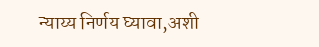न्याय्य निर्णय घ्यावा,अशी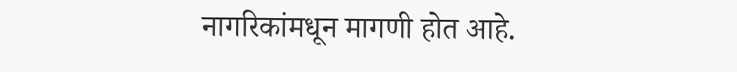नागरिकांमधून मागणी होत आहे.